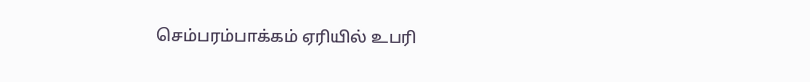செம்பரம்பாக்கம் ஏரியில் உபரி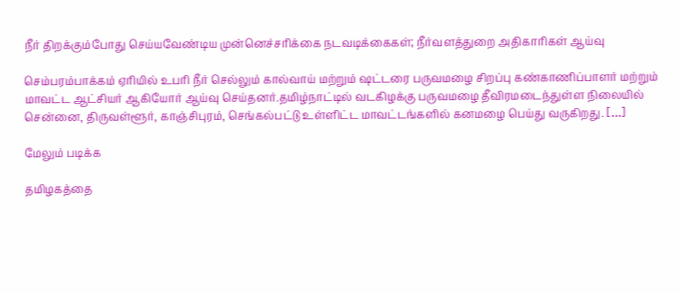நீர் திறக்கும்போது செய்யவேண்டிய முன்னெச்சரிக்கை நடவடிக்கைகள்; நீர்வளத்துறை அதிகாரிகள் ஆய்வு

செம்பரம்பாக்கம் ஏரியில் உபரி நீர் செல்லும் கால்வாய் மற்றும் ஷட்டரை பருவமழை சிறப்பு கண்காணிப்பாளர் மற்றும் மாவட்ட ஆட்சியர் ஆகியோர் ஆய்வு செய்தனர்.தமிழ்நாட்டில் வடகிழக்கு பருவமழை தீவிரமடைந்துள்ள நிலையில் சென்னை, திருவள்ளூர், காஞ்சிபுரம், செங்கல்பட்டு உள்ளிட்ட மாவட்டங்களில் கனமழை பெய்து வருகிறது. […]

மேலும் படிக்க

தமிழகத்தை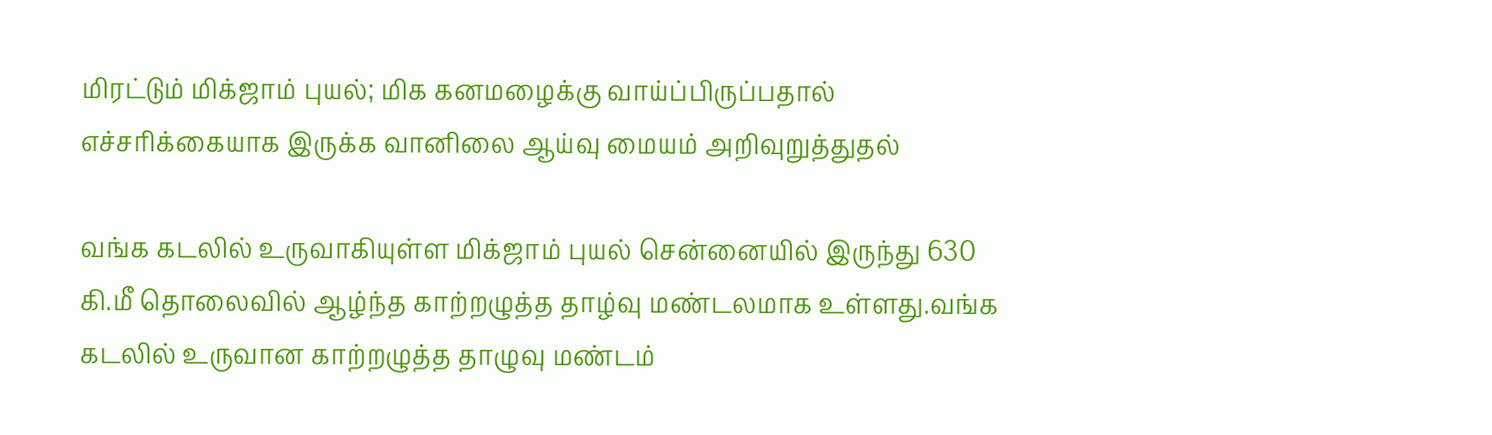மிரட்டும் மிக்ஜாம் புயல்; மிக கனமழைக்கு வாய்ப்பிருப்பதால் எச்சரிக்கையாக இருக்க வானிலை ஆய்வு மையம் அறிவுறுத்துதல்

வங்க கடலில் உருவாகியுள்ள மிக்ஜாம் புயல் சென்னையில் இருந்து 630 கி.மீ தொலைவில் ஆழ்ந்த காற்றழுத்த தாழ்வு மண்டலமாக உள்ளது.வங்க கடலில் உருவான காற்றழுத்த தாழுவு மண்டம்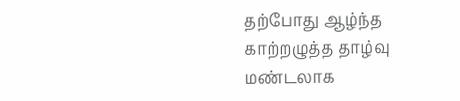தற்போது ஆழ்ந்த காற்றழுத்த தாழ்வு மண்டலாக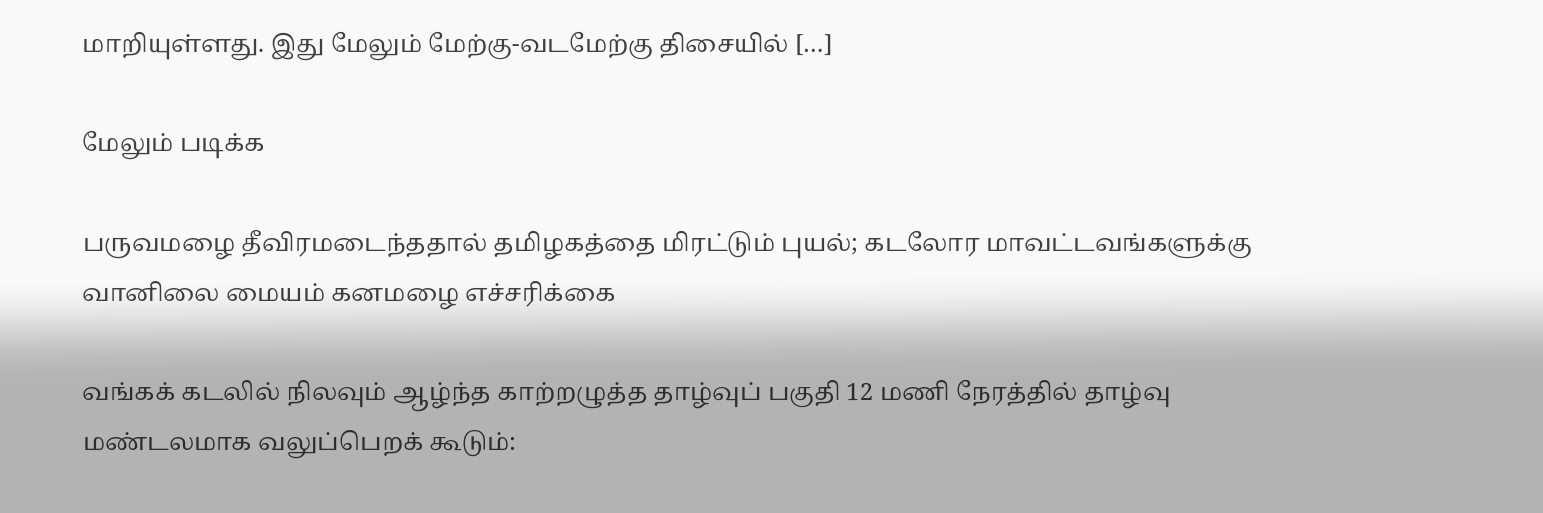மாறியுள்ளது. இது மேலும் மேற்கு-வடமேற்கு திசையில் […]

மேலும் படிக்க

பருவமழை தீவிரமடைந்ததால் தமிழகத்தை மிரட்டும் புயல்; கடலோர மாவட்டவங்களுக்கு வானிலை மையம் கனமழை எச்சரிக்கை

வங்கக் கடலில் நிலவும் ஆழ்ந்த காற்றழுத்த தாழ்வுப் பகுதி 12 மணி நேரத்தில் தாழ்வு மண்டலமாக வலுப்பெறக் கூடும்: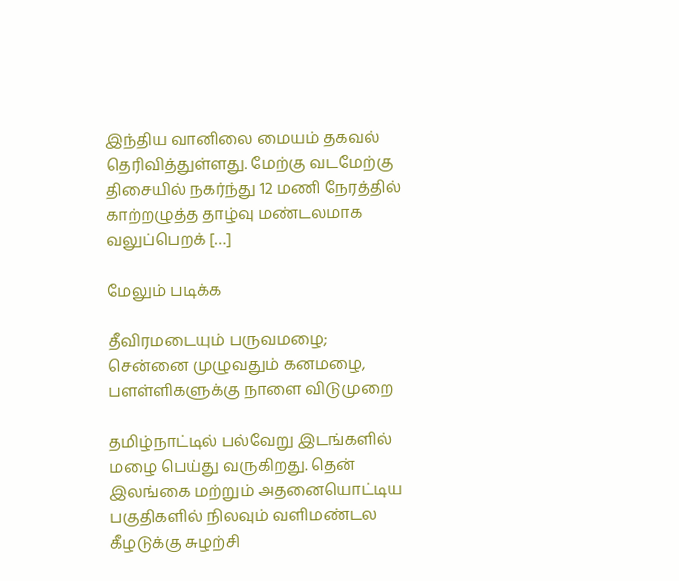இந்திய வானிலை மையம் தகவல் தெரிவித்துள்ளது. மேற்கு வடமேற்கு திசையில் நகர்ந்து 12 மணி நேரத்தில் காற்றழுத்த தாழ்வு மண்டலமாக வலுப்பெறக் […]

மேலும் படிக்க

தீவிரமடையும் பருவமழை; சென்னை முழுவதும் கனமழை, பளள்ளிகளுக்கு நாளை விடுமுறை

தமிழ்நாட்டில் பல்வேறு இடங்களில் மழை பெய்து வருகிறது. தென் இலங்கை மற்றும் அதனையொட்டிய பகுதிகளில் நிலவும் வளிமண்டல கீழடுக்கு சுழற்சி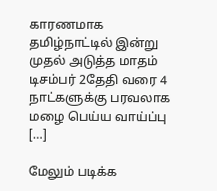காரணமாக தமிழ்நாட்டில் இன்று முதல் அடுத்த மாதம் டிசம்பர் 2தேதி வரை 4 நாட்களுக்கு பரவலாக மழை பெய்ய வாய்ப்பு […]

மேலும் படிக்க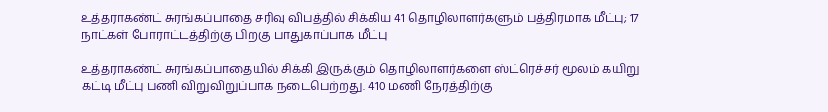உத்தராகண்ட் சுரங்கப்பாதை சரிவு விபத்தில் சிக்கிய 41 தொழிலாளர்களும் பத்திரமாக மீட்பு; 17 நாட்கள் போராட்டத்திற்கு பிறகு பாதுகாப்பாக மீட்பு

உத்தராகண்ட் சுரங்கப்பாதையில் சிக்கி இருக்கும் தொழிலாளர்களை ஸ்ட்ரெச்சர் மூலம் கயிறு கட்டி மீட்பு பணி விறுவிறுப்பாக நடைபெற்றது. 410 மணி நேரத்திற்கு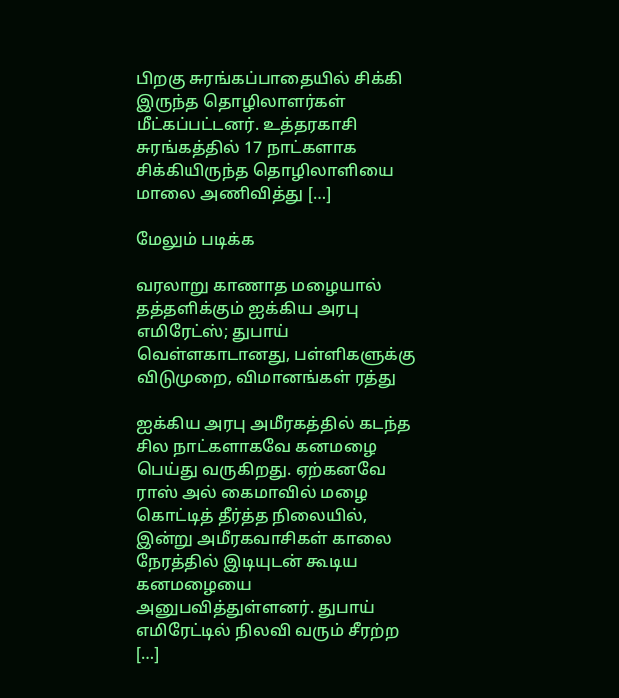பிறகு சுரங்கப்பாதையில் சிக்கி இருந்த தொழிலாளர்கள் மீட்கப்பட்டனர். உத்தரகாசி சுரங்கத்தில் 17 நாட்களாக சிக்கியிருந்த தொழிலாளியை மாலை அணிவித்து […]

மேலும் படிக்க

வரலாறு காணாத மழையால் தத்தளிக்கும் ஐக்கிய அரபு எமிரேட்ஸ்; துபாய் வெள்ளகாடானது, பள்ளிகளுக்கு விடுமுறை, விமானங்கள் ரத்து

ஐக்கிய அரபு அமீரகத்தில் கடந்த சில நாட்களாகவே கனமழை பெய்து வருகிறது. ஏற்கனவே ராஸ் அல் கைமாவில் மழை கொட்டித் தீர்த்த நிலையில், இன்று அமீரகவாசிகள் காலை நேரத்தில் இடியுடன் கூடிய கனமழையை அனுபவித்துள்ளனர். துபாய் எமிரேட்டில் நிலவி வரும் சீரற்ற […]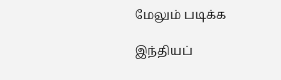மேலும் படிக்க

இந்தியப்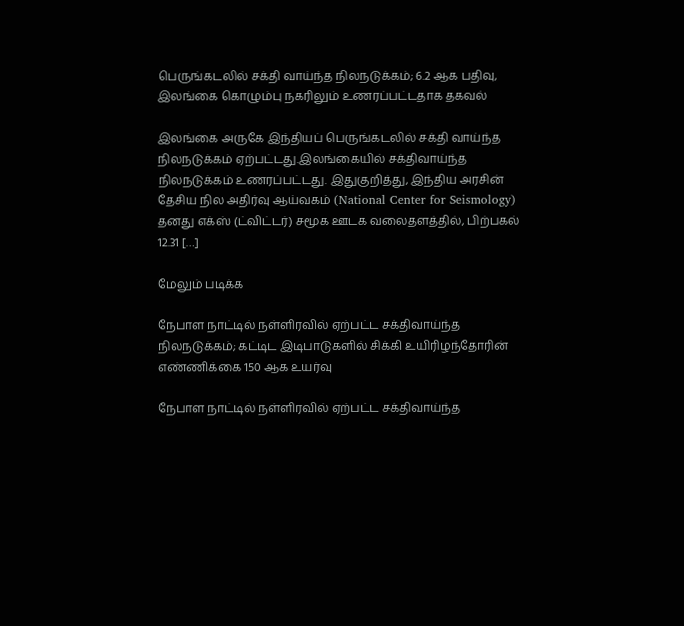பெருங்கடலில் சக்தி வாய்ந்த நிலநடுக்கம்; 6.2 ஆக பதிவு, இலங்கை கொழும்பு நகரிலும் உணரப்பட்டதாக தகவல்

இலங்கை அருகே இந்தியப் பெருங்கடலில் சக்தி வாய்ந்த நிலநடுக்கம் ஏற்பட்டது.இலங்கையில் சக்திவாய்ந்த நிலநடுக்கம் உணரப்பட்டது. இதுகுறித்து, இந்திய அரசின் தேசிய நில அதிர்வு ஆய்வகம் (National Center for Seismology) தனது எக்ஸ் (ட்விட்டர்) சமூக ஊடக வலைதளத்தில், பிற்பகல் 12.31 […]

மேலும் படிக்க

நேபாள நாட்டில் நள்ளிரவில் ஏற்பட்ட சக்திவாய்ந்த நிலநடுக்கம்; கட்டிட இடிபாடுகளில் சிக்கி உயிரிழந்தோரின் எண்ணிக்கை 150 ஆக உயர்வு

நேபாள நாட்டில் நள்ளிரவில் ஏற்பட்ட சக்திவாய்ந்த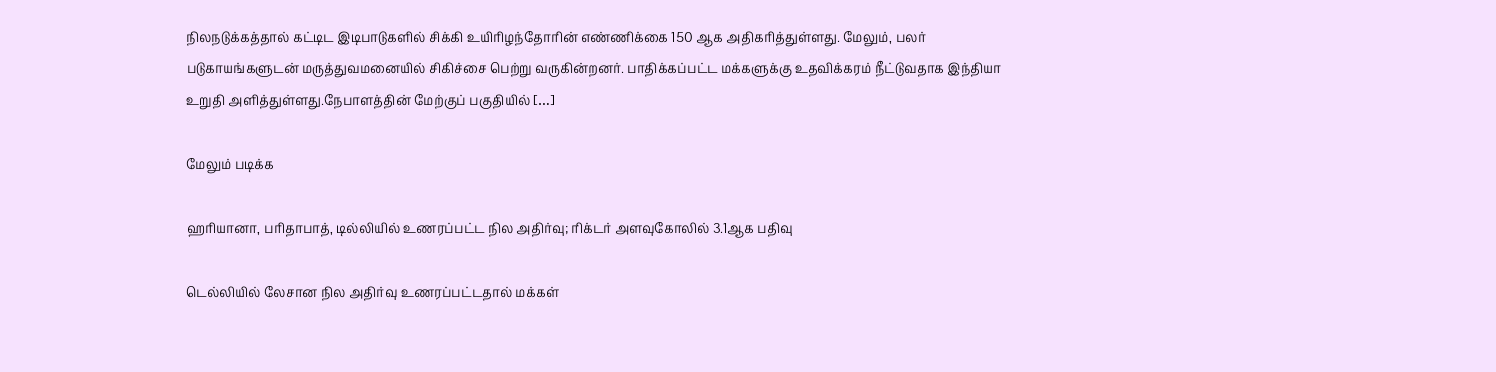நிலநடுக்கத்தால் கட்டிட இடிபாடுகளில் சிக்கி உயிரிழந்தோரின் எண்ணிக்கை 150 ஆக அதிகரித்துள்ளது. மேலும், பலர் படுகாயங்களுடன் மருத்துவமனையில் சிகிச்சை பெற்று வருகின்றனர். பாதிக்கப்பட்ட மக்களுக்கு உதவிக்கரம் நீட்டுவதாக இந்தியா உறுதி அளித்துள்ளது.நேபாளத்தின் மேற்குப் பகுதியில் […]

மேலும் படிக்க

ஹரியானா, பரிதாபாத், டில்லியில் உணரப்பட்ட நில அதிர்வு; ரிக்டர் அளவுகோலில் 3.1ஆக பதிவு

டெல்லியில் லேசான நில அதிர்வு உணரப்பட்டதால் மக்கள்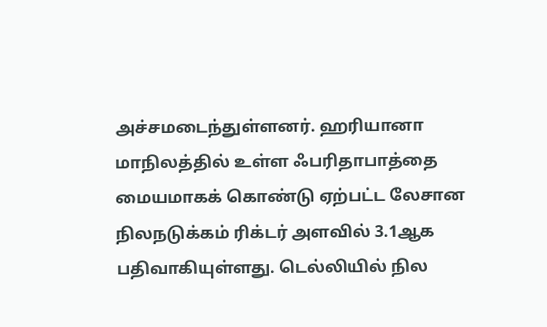அச்சமடைந்துள்ளனர். ஹரியானா மாநிலத்தில் உள்ள ஃபரிதாபாத்தை மையமாகக் கொண்டு ஏற்பட்ட லேசான நிலநடுக்கம் ரிக்டர் அளவில் 3.1ஆக பதிவாகியுள்ளது. டெல்லியில் நில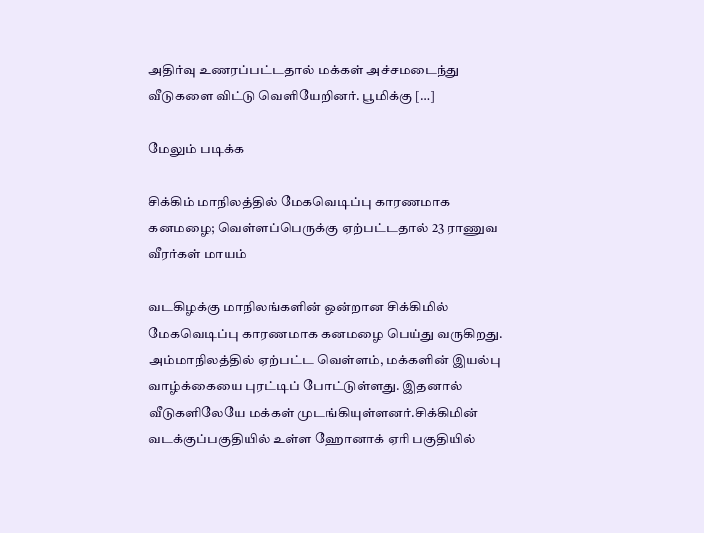அதிர்வு உணரப்பட்டதால் மக்கள் அச்சமடைந்து வீடுகளை விட்டு வெளியேறினர். பூமிக்கு […]

மேலும் படிக்க

சிக்கிம் மாநிலத்தில் மேகவெடிப்பு காரணமாக கனமழை; வெள்ளப்பெருக்கு ஏற்பட்டதால் 23 ராணுவ வீரர்கள் மாயம்

வடகிழக்கு மாநிலங்களின் ஒன்றான சிக்கிமில் மேகவெடிப்பு காரணமாக கனமழை பெய்து வருகிறது. அம்மாநிலத்தில் ஏற்பட்ட வெள்ளம், மக்களின் இயல்பு வாழ்க்கையை புரட்டிப் போட்டுள்ளது. இதனால் வீடுகளிலேயே மக்கள் முடங்கியுள்ளனர்.சிக்கிமின் வடக்குப்பகுதியில் உள்ள ஹோனாக் ஏரி பகுதியில்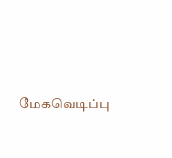மேகவெடிப்பு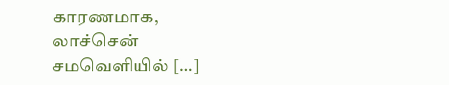காரணமாக, லாச்சென் சமவெளியில் […]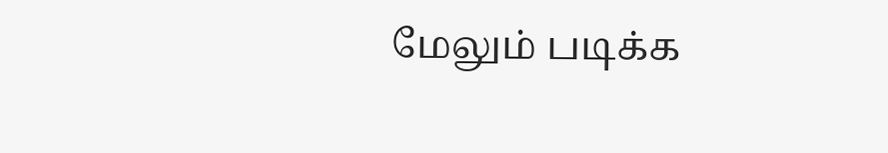மேலும் படிக்க